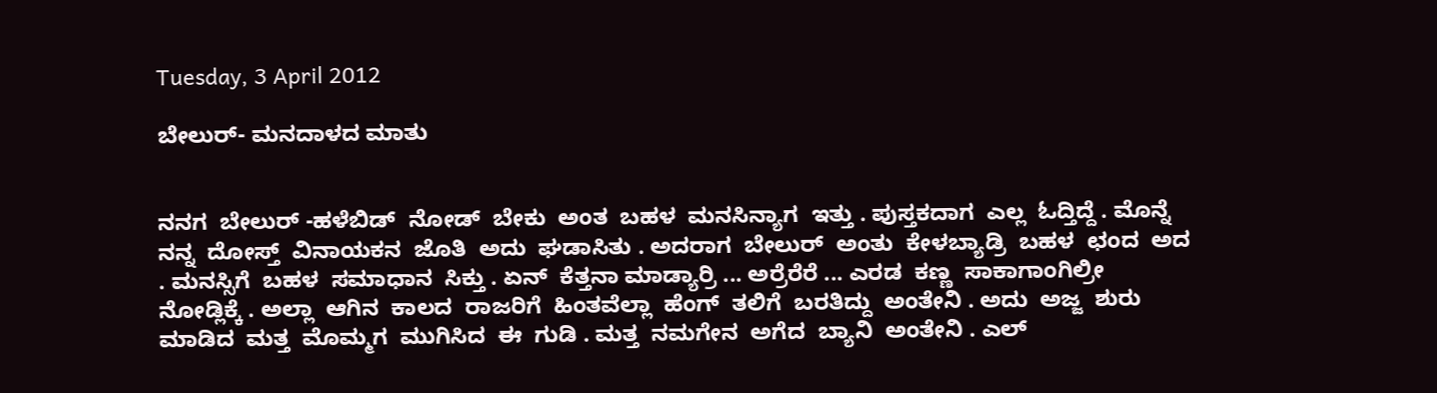Tuesday, 3 April 2012

ಬೇಲುರ್- ಮನದಾಳದ ಮಾತು


ನನಗ  ಬೇಲುರ್ -ಹಳೆಬಿಡ್  ನೋಡ್  ಬೇಕು  ಅಂತ  ಬಹಳ  ಮನಸಿನ್ಯಾಗ  ಇತ್ತು . ಪುಸ್ತಕದಾಗ  ಎಲ್ಲ  ಓದ್ತಿದ್ದೆ . ಮೊನ್ನೆ  ನನ್ನ  ದೋಸ್ತ್  ವಿನಾಯಕನ  ಜೊತಿ  ಅದು  ಘಡಾಸಿತು . ಅದರಾಗ  ಬೇಲುರ್  ಅಂತು  ಕೇಳಬ್ಯಾಡ್ರಿ  ಬಹಳ  ಛಂದ  ಅದ . ಮನಸ್ಸಿಗೆ  ಬಹಳ  ಸಮಾಧಾನ  ಸಿಕ್ತು . ಏನ್  ಕೆತ್ತನಾ ಮಾಡ್ಯಾರ್ರಿ ... ಅರ್ರೆರೆರೆ ... ಎರಡ  ಕಣ್ಣ  ಸಾಕಾಗಾಂಗಿಲ್ರೀ   ನೋಡ್ಲಿಕ್ಕೆ . ಅಲ್ಲಾ  ಆಗಿನ  ಕಾಲದ  ರಾಜರಿಗೆ  ಹಿಂತವೆಲ್ಲಾ  ಹೆಂಗ್  ತಲಿಗೆ  ಬರತಿದ್ದು  ಅಂತೇನಿ . ಅದು  ಅಜ್ಜ  ಶುರು  ಮಾಡಿದ  ಮತ್ತ  ಮೊಮ್ಮಗ  ಮುಗಿಸಿದ  ಈ  ಗುಡಿ . ಮತ್ತ  ನಮಗೇನ  ಅಗೆದ  ಬ್ಯಾನಿ  ಅಂತೇನಿ . ಎಲ್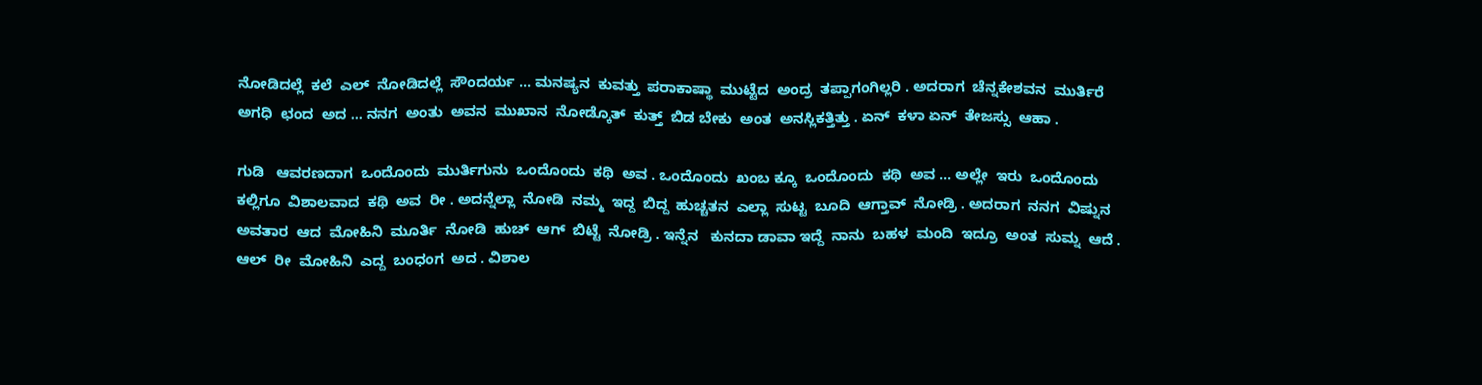ನೋಡಿದಲ್ಲೆ  ಕಲೆ  ಎಲ್  ನೋಡಿದಲ್ಲೆ  ಸೌಂದರ್ಯ ... ಮನಷ್ಯನ  ಕುವತ್ತು  ಪರಾಕಾಷ್ಥಾ  ಮುಟ್ಟೆದ  ಅಂದ್ರ  ತಪ್ಪಾಗಂಗಿಲ್ಲರಿ . ಅದರಾಗ  ಚೆನ್ನಕೇಶವನ  ಮುರ್ತಿರೆ  ಅಗಧಿ  ಛಂದ  ಅದ ... ನನಗ  ಅಂತು  ಅವನ  ಮುಖಾನ  ನೋಡ್ಕೊತ್  ಕುತ್ತ್  ಬಿಡ ಬೇಕು  ಅಂತ  ಅನಸ್ಲಿಕತ್ತಿತ್ತು . ಏನ್  ಕಳಾ ಏನ್  ತೇಜಸ್ಸು  ಆಹಾ .

ಗುಡಿ   ಆವರಣದಾಗ  ಒಂದೊಂದು  ಮುರ್ತಿಗುನು  ಒಂದೊಂದು  ಕಥಿ  ಅವ . ಒಂದೊಂದು  ಖಂಬ ಕ್ಕೂ  ಒಂದೊಂದು  ಕಥಿ  ಅವ ... ಅಲ್ಲೇ  ಇರು  ಒಂದೊಂದು  ಕಲ್ಲಿಗೂ  ವಿಶಾಲವಾದ  ಕಥಿ  ಅವ  ರೀ . ಅದನ್ನೆಲ್ಲಾ  ನೋಡಿ  ನಮ್ಮ  ಇದ್ದ  ಬಿದ್ದ  ಹುಚ್ಚತನ  ಎಲ್ಲಾ  ಸುಟ್ಟ  ಬೂದಿ  ಆಗ್ತಾವ್  ನೋಡ್ರಿ . ಅದರಾಗ  ನನಗ  ವಿಷ್ನುನ  ಅವತಾರ  ಆದ  ಮೋಹಿನಿ  ಮೂರ್ತಿ  ನೋಡಿ  ಹುಚ್  ಆಗ್  ಬಿಟ್ಟೆ  ನೋಡ್ರಿ . ಇನ್ನೆನ   ಕುನದಾ ಡಾವಾ ಇದ್ದೆ  ನಾನು  ಬಹಳ  ಮಂದಿ  ಇದ್ರೂ  ಅಂತ  ಸುಮ್ನ  ಆದೆ . ಆಲ್  ರೀ  ಮೋಹಿನಿ  ಎದ್ದ  ಬಂಧಂಗ  ಅದ . ವಿಶಾಲ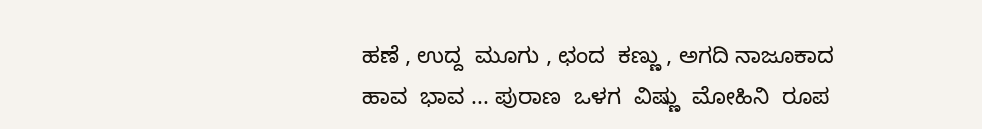ಹಣೆ , ಉದ್ದ  ಮೂಗು , ಛಂದ  ಕಣ್ಣು , ಅಗದಿ ನಾಜೂಕಾದ  ಹಾವ  ಭಾವ ... ಪುರಾಣ  ಒಳಗ  ವಿಷ್ಣು  ಮೋಹಿನಿ  ರೂಪ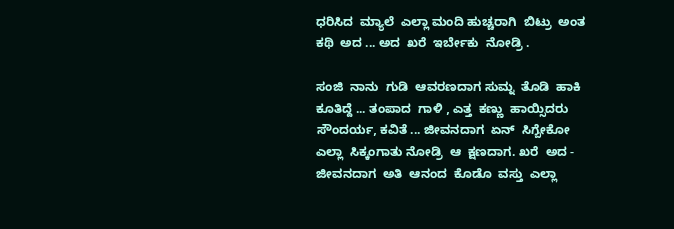ಧರಿಸಿದ  ಮ್ಯಾಲೆ  ಎಲ್ಲಾ ಮಂದಿ ಹುಚ್ಚರಾಗಿ  ಬಿಟ್ರು  ಅಂತ  ಕಥಿ  ಅದ ... ಅದ  ಖರೆ  ಇರ್ಬೇಕು  ನೋಡ್ರಿ .

ಸಂಜಿ  ನಾನು  ಗುಡಿ  ಆವರಣದಾಗ ಸುಮ್ನ  ತೊಡಿ  ಹಾಕಿ  ಕೂತಿದ್ದೆ ... ತಂಪಾದ  ಗಾಳಿ , ಎತ್ತ  ಕಣ್ಣು  ಹಾಯ್ಸಿದರು   ಸೌಂದರ್ಯ, ಕವಿತೆ ... ಜೀವನದಾಗ  ಏನ್  ಸಿಗ್ಬೇಕೋ  ಎಲ್ಲಾ  ಸಿಕ್ಕಂಗಾತು ನೋಡ್ರಿ  ಆ  ಕ್ಷಣದಾಗ. ಖರೆ  ಅದ - ಜೀವನದಾಗ  ಅತಿ  ಆನಂದ  ಕೊಡೊ  ವಸ್ತು  ಎಲ್ಲಾ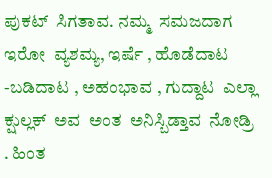ಪುಕಟ್  ಸಿಗತಾವ. ನಮ್ಮ  ಸಮಜದಾಗ  ಇರೋ  ವ್ಯಶಮ್ಯ, ಇರ್ಷೆ , ಹೊಡೆದಾಟ -ಬಡಿದಾಟ , ಅಹಂಭಾವ , ಗುದ್ದಾಟ  ಎಲ್ಲಾ  ಕ್ಷುಲ್ಲಕ್  ಅವ  ಅಂತ  ಅನಿಸ್ಬಿಡ್ತಾವ  ನೋಡ್ರಿ . ಹಿಂತ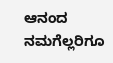ಆನಂದ  ನಮಗೆಲ್ಲರಿಗೂ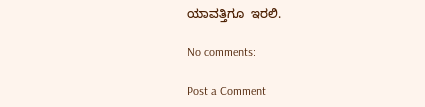ಯಾವತ್ತಿಗೂ  ಇರಲಿ.

No comments:

Post a Comment